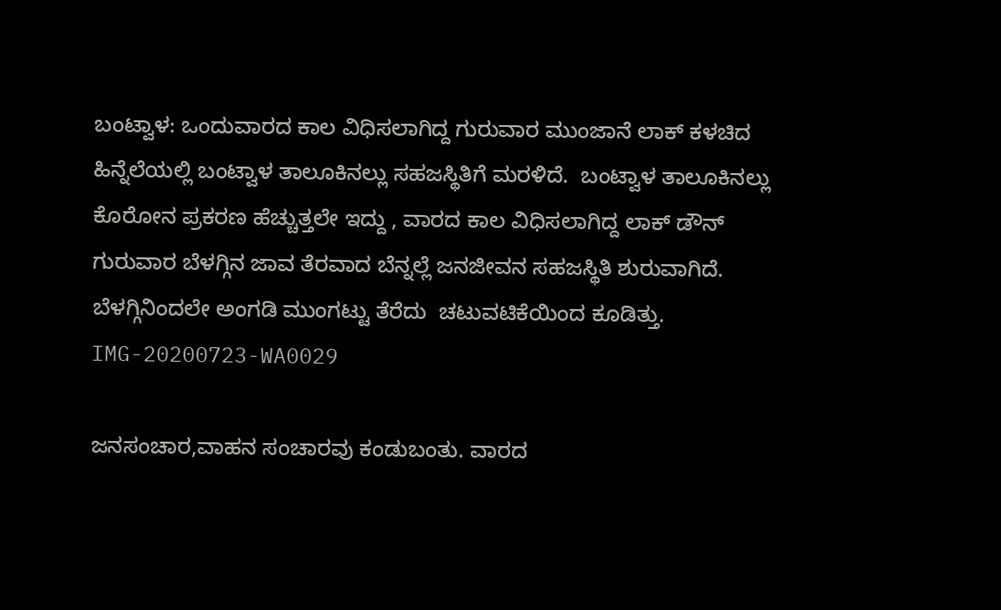ಬಂಟ್ವಾಳ: ಒಂದುವಾರದ ಕಾಲ ವಿಧಿಸಲಾಗಿದ್ದ ಗುರುವಾರ ಮುಂಜಾನೆ ಲಾಕ್ ಕಳಚಿದ  ಹಿನ್ನೆಲೆಯಲ್ಲಿ ಬಂಟ್ವಾಳ ತಾಲೂಕಿನಲ್ಲು ಸಹಜಸ್ಥಿತಿಗೆ ಮರಳಿದೆ.  ಬಂಟ್ವಾಳ ತಾಲೂಕಿನಲ್ಲು ಕೊರೋನ ಪ್ರಕರಣ ಹೆಚ್ಚುತ್ತಲೇ ಇದ್ದು , ವಾರದ ಕಾಲ ವಿಧಿಸಲಾಗಿದ್ದ ಲಾಕ್ ಡೌನ್ ಗುರುವಾರ ಬೆಳಗ್ಗಿನ ಜಾವ ತೆರವಾದ ಬೆನ್ನಲ್ಲೆ ಜನಜೀವನ ಸಹಜಸ್ಥಿತಿ ಶುರುವಾಗಿದೆ. ಬೆಳಗ್ಗಿನಿಂದಲೇ ಅಂಗಡಿ ಮುಂಗಟ್ಟು ತೆರೆದು  ಚಟುವಟಿಕೆಯಿಂದ ಕೂಡಿತ್ತು. IMG-20200723-WA0029

ಜನಸಂಚಾರ,ವಾಹನ ಸಂಚಾರವು ಕಂಡುಬಂತು. ವಾರದ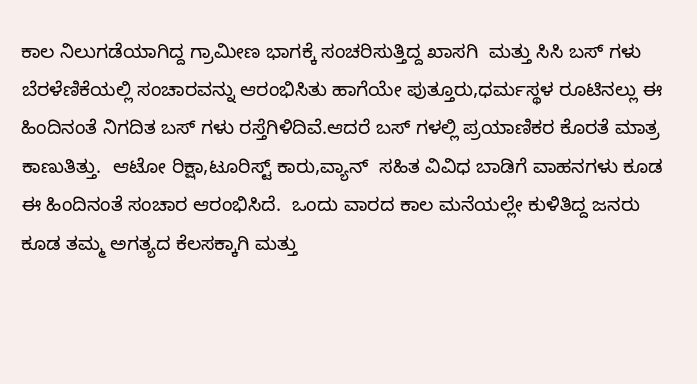ಕಾಲ ನಿಲುಗಡೆಯಾಗಿದ್ದ ಗ್ರಾಮೀಣ ಭಾಗಕ್ಕೆ ಸಂಚರಿಸುತ್ತಿದ್ದ ಖಾಸಗಿ  ಮತ್ತು ಸಿಸಿ ಬಸ್ ಗಳು ಬೆರಳೆಣಿಕೆಯಲ್ಲಿ ಸಂಚಾರವನ್ನು ಆರಂಭಿಸಿತು ಹಾಗೆಯೇ ಪುತ್ತೂರು,ಧರ್ಮಸ್ಥಳ ರೂಟಿನಲ್ಲು ಈ ಹಿಂದಿನಂತೆ ನಿಗದಿತ ಬಸ್ ಗಳು ರಸ್ತೆಗಿಳಿದಿವೆ.ಆದರೆ ಬಸ್ ಗಳಲ್ಲಿ ಪ್ರಯಾಣಿಕರ ಕೊರತೆ ಮಾತ್ರ ಕಾಣುತಿತ್ತು.  ಆಟೋ ರಿಕ್ಷಾ,ಟೂರಿಸ್ಟ್ ಕಾರು,ವ್ಯಾನ್  ಸಹಿತ ವಿವಿಧ ಬಾಡಿಗೆ ವಾಹನಗಳು ಕೂಡ ಈ ಹಿಂದಿನಂತೆ ಸಂಚಾರ ಆರಂಭಿಸಿದೆ.  ಒಂದು ವಾರದ ಕಾಲ ಮನೆಯಲ್ಲೇ ಕುಳಿತಿದ್ದ ಜನರು ಕೂಡ ತಮ್ಮ ಅಗತ್ಯದ ಕೆಲಸಕ್ಕಾಗಿ ಮತ್ತು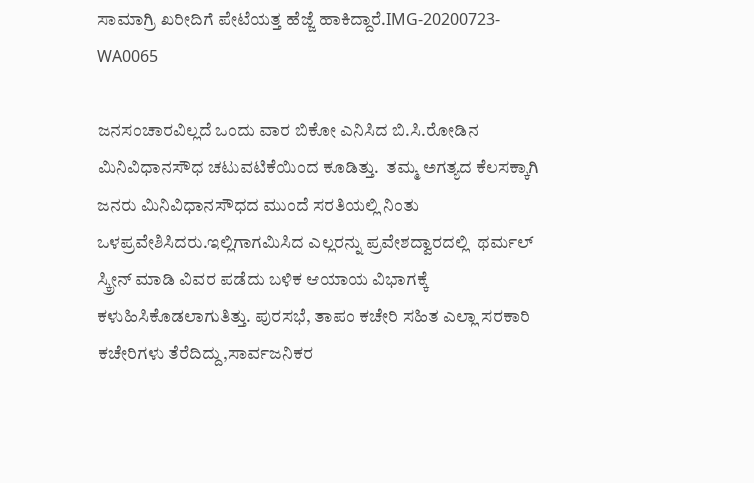ಸಾಮಾಗ್ರಿ ಖರೀದಿಗೆ ಪೇಟೆಯತ್ತ ಹೆಜ್ಜೆ ಹಾಕಿದ್ದಾರೆ.IMG-20200723-WA0065

ಜನಸಂಚಾರವಿಲ್ಲದೆ ಒಂದು ವಾರ ಬಿಕೋ ಎನಿಸಿದ ಬಿ.ಸಿ.ರೋಡಿನ ಮಿನಿವಿಧಾನಸೌಧ ಚಟುವಟಿಕೆಯಿಂದ ಕೂಡಿತ್ತು.  ತಮ್ಮ ಅಗತ್ಯದ ಕೆಲಸಕ್ಕಾಗಿ ಜನರು ಮಿನಿವಿಧಾನಸೌಧದ ಮುಂದೆ ಸರತಿಯಲ್ಲಿ ನಿಂತು ಒಳಪ್ರವೇಶಿಸಿದರು.ಇಲ್ಲಿಗಾಗಮಿಸಿದ ಎಲ್ಲರನ್ನು ಪ್ರವೇಶದ್ವಾರದಲ್ಲಿ  ಥರ್ಮಲ್ ಸ್ಕ್ರೀನ್ ಮಾಡಿ ವಿವರ ಪಡೆದು ಬಳಿಕ ಆಯಾಯ ವಿಭಾಗಕ್ಕೆ ಕಳುಹಿಸಿಕೊಡಲಾಗುತಿತ್ತು. ಪುರಸಭೆ, ತಾಪಂ ಕಚೇರಿ ಸಹಿತ ಎಲ್ಲಾ ಸರಕಾರಿ ಕಚೇರಿಗಳು ತೆರೆದಿದ್ದು,ಸಾರ್ವಜನಿಕರ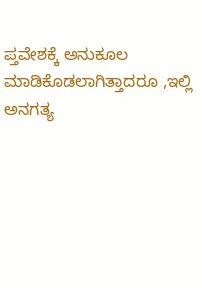ಪ್ತವೇಶಕ್ಕೆ ಅನುಕೂಲ ಮಾಡಿಕೊಡಲಾಗಿತ್ತಾದರೂ ,ಇಲ್ಲಿ ಅನಗತ್ಯ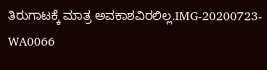ತಿರುಗಾಟಕ್ಕೆ ಮಾತ್ರ ಅವಕಾಶವಿರಲಿಲ್ಲ.IMG-20200723-WA0066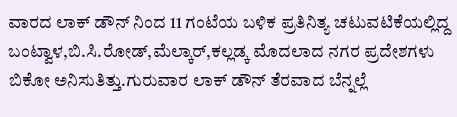ವಾರದ ಲಾಕ್ ಡೌನ್ ನಿಂದ 11 ಗಂಟೆಯ ಬಳಿಕ ಪ್ರತಿನಿತ್ಯ ಚಟುವಟಿಕೆಯಲ್ಲಿದ್ದ ಬಂಟ್ವಾಳ,ಬಿ.ಸಿ.ರೋಡ್,ಮೆಲ್ಕಾರ್,ಕಲ್ಲಡ್ಕ ಮೊದಲಾದ ನಗರ ಪ್ರದೇಶಗಳು ಬಿಕೋ ಅನಿಸುತಿತ್ತು.ಗುರುವಾರ ಲಾಕ್ ಡೌನ್ ತೆರವಾದ ಬೆನ್ನಲ್ಲೆ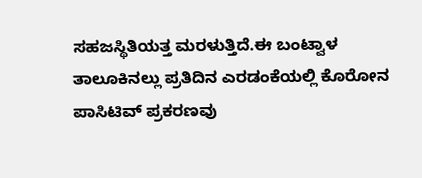ಸಹಜಸ್ಥಿತಿಯತ್ತ ಮರಳುತ್ತಿದೆ.ಈ ಬಂಟ್ವಾಳ ತಾಲೂಕಿನಲ್ಲು ಪ್ರತಿದಿನ ಎರಡಂಕೆಯಲ್ಲಿ ಕೊರೋನ ಪಾಸಿಟಿವ್ ಪ್ರಕರಣವು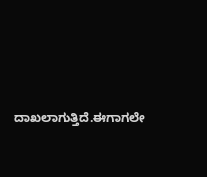ದಾಖಲಾಗುತ್ತಿದೆ.ಈಗಾಗಲೇ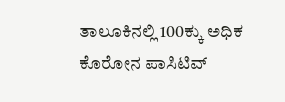ತಾಲೂಕಿನಲ್ಲಿ 100ಕ್ಕು ಅಧಿಕ ಕೊರೋನ ಪಾಸಿಟಿವ್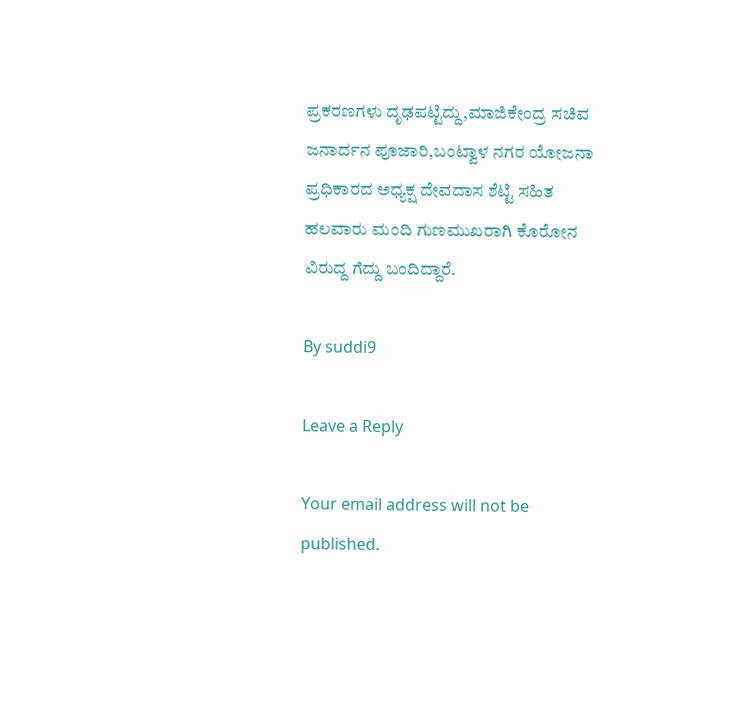ಪ್ರಕರಣಗಳು ದೃಢಪಟ್ಟಿದ್ದು,ಮಾಜಿಕೇಂದ್ರ ಸಚಿವ ಜನಾರ್ದನ ಪೂಜಾರಿ,ಬಂಟ್ವಾಳ ನಗರ ಯೋಜನಾ ಪ್ರಧಿಕಾರದ ಅಧ್ಯಕ್ಷ ದೇವದಾಸ ಶೆಟ್ಟಿ ಸಹಿತ ಹಲವಾರು ಮಂದಿ ಗುಣಮುಖರಾಗಿ ಕೊರೋನ ವಿರುದ್ದ ಗೆದ್ದು ಬಂದಿದ್ದಾರೆ.

By suddi9

Leave a Reply

Your email address will not be published.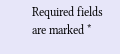Required fields are marked *